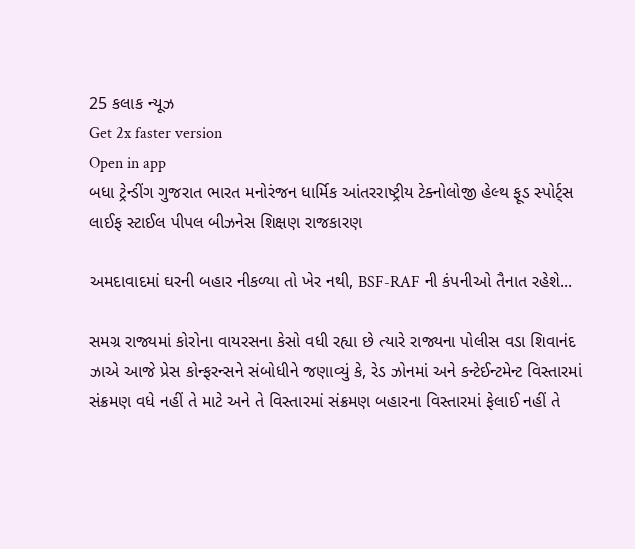25 કલાક ન્યૂઝ
Get 2x faster version
Open in app
બધા ટ્રેન્ડીંગ ગુજરાત ભારત મનોરંજન ધાર્મિક આંતરરાષ્ટ્રીય ટેક્નોલોજી હેલ્થ ફૂડ સ્પોર્ટ્સ લાઈફ સ્ટાઈલ પીપલ બીઝનેસ શિક્ષણ રાજકારણ

અમદાવાદમાં ઘરની બહાર નીકળ્યા તો ખેર નથી, BSF-RAF ની કંપનીઓ તૈનાત રહેશે...

સમગ્ર રાજ્યમાં કોરોના વાયરસના કેસો વધી રહ્યા છે ત્યારે રાજ્યના પોલીસ વડા શિવાનંદ ઝાએ આજે પ્રેસ કોન્ફરન્સને સંબોધીને જણાવ્યું કે, રેડ ઝોનમાં અને કન્ટેઈન્ટમેન્ટ વિસ્તારમાં સંક્રમણ વધે નહીં તે માટે અને તે વિસ્તારમાં સંક્રમણ બહારના વિસ્તારમાં ફેલાઈ નહીં તે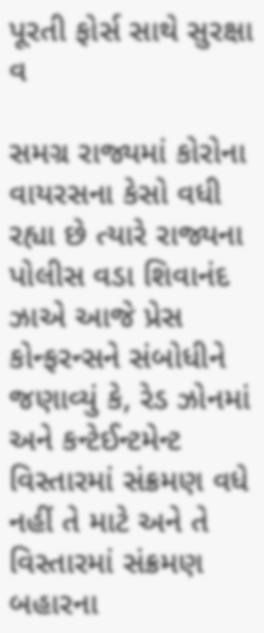પૂરતી ફોર્સ સાથે સુરક્ષા વ

સમગ્ર રાજ્યમાં કોરોના વાયરસના કેસો વધી રહ્યા છે ત્યારે રાજ્યના પોલીસ વડા શિવાનંદ ઝાએ આજે પ્રેસ કોન્ફરન્સને સંબોધીને જણાવ્યું કે, રેડ ઝોનમાં અને કન્ટેઈન્ટમેન્ટ વિસ્તારમાં સંક્રમણ વધે નહીં તે માટે અને તે વિસ્તારમાં સંક્રમણ બહારના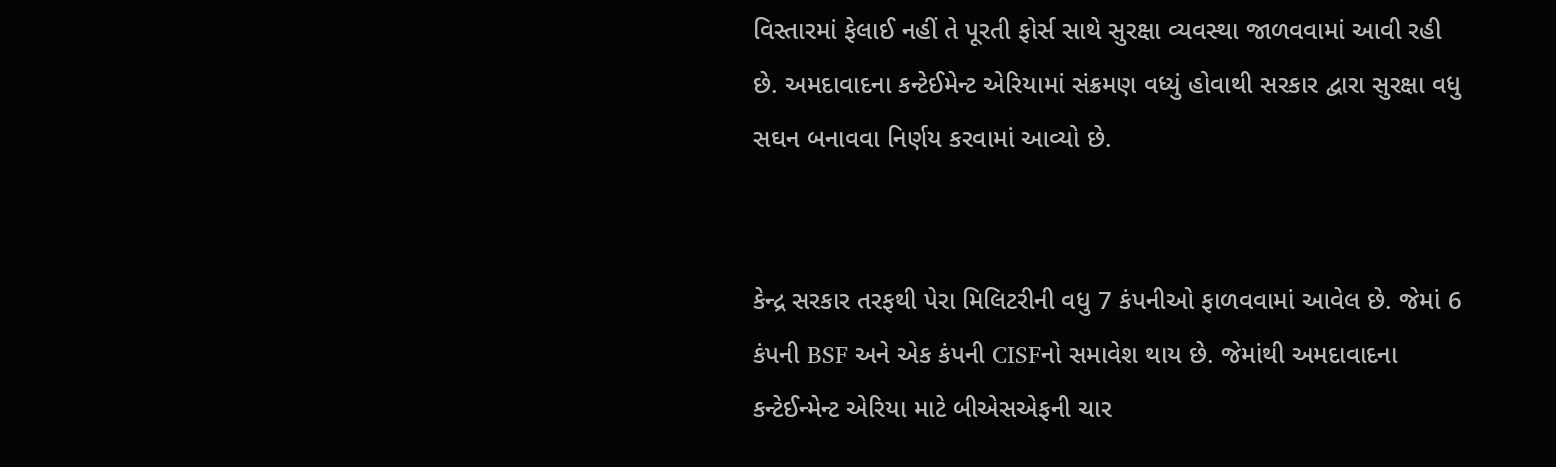વિસ્તારમાં ફેલાઈ નહીં તે પૂરતી ફોર્સ સાથે સુરક્ષા વ્યવસ્થા જાળવવામાં આવી રહી છે. અમદાવાદના કન્ટેઈમેન્ટ એરિયામાં સંક્રમણ વધ્યું હોવાથી સરકાર દ્વારા સુરક્ષા વધુ સઘન બનાવવા નિર્ણય કરવામાં આવ્યો છે.


કેન્દ્ર સરકાર તરફથી પેરા મિલિટરીની વધુ 7 કંપનીઓ ફાળવવામાં આવેલ છે. જેમાં 6 કંપની BSF અને એક કંપની CISFનો સમાવેશ થાય છે. જેમાંથી અમદાવાદના કન્ટેઈન્મેન્ટ એરિયા માટે બીએસએફની ચાર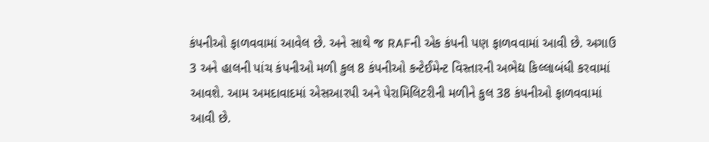કંપનીઓ ફાળવવામાં આવેલ છે. અને સાથે જ RAFની એક કંપની પણ ફાળવવામાં આવી છે. અગાઉ 3 અને હાલની પાંચ કંપનીઓ મળી કુલ 8 કંપનીઓ કન્ટેઈમેન્ટ વિસ્તારની અભેદ્ય કિલ્લાબંધી કરવામાં આવશે. આમ અમદાવાદમાં એસઆરપી અને પેરામિલિટરીની મળીને કુલ 38 કંપનીઓ ફાળવવામાં આવી છે.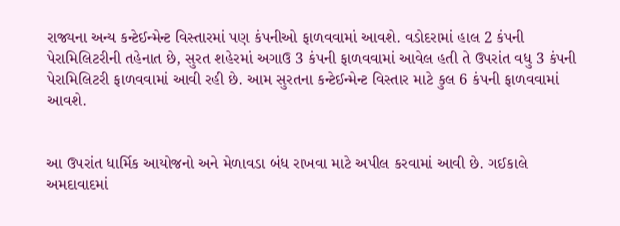રાજ્યના અન્ય કન્ટેઈન્મેન્ટ વિસ્તારમાં પણ કંપનીઓ ફાળવવામાં આવશે. વડોદરામાં હાલ 2 કંપની પેરામિલિટરીની તહેનાત છે, સુરત શહેરમાં અગાઉ 3 કંપની ફાળવવામાં આવેલ હતી તે ઉપરાંત વધુ 3 કંપની પેરામિલિટરી ફાળવવામાં આવી રહી છે. આમ સુરતના કન્ટેઈન્મેન્ટ વિસ્તાર માટે કુલ 6 કંપની ફાળવવામાં આવશે.


આ ઉપરાંત ધાર્મિક આયોજનો અને મેળાવડા બંધ રાખવા માટે અપીલ કરવામાં આવી છે. ગઈકાલે અમદાવાદમાં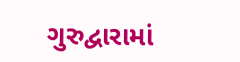ગુરુદ્વારામાં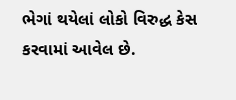ભેગાં થયેલાં લોકો વિરુદ્ધ કેસ કરવામાં આવેલ છે.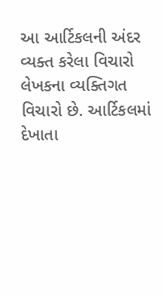આ આર્ટિકલની અંદર વ્યક્ત કરેલા વિચારો લેખકના વ્યક્તિગત વિચારો છે. આર્ટિકલમાં દેખાતા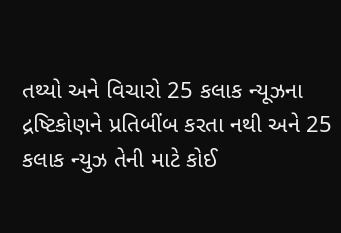તથ્યો અને વિચારો 25 કલાક ન્યૂઝના દ્રષ્ટિકોણને પ્રતિબીંબ કરતા નથી અને 25 કલાક ન્યુઝ તેની માટે કોઈ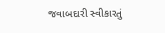જવાબદારી સ્વીકારતું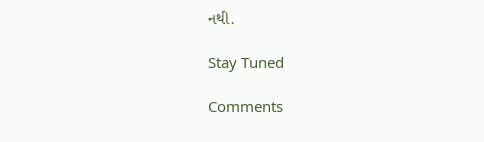નથી.

Stay Tuned

Comments